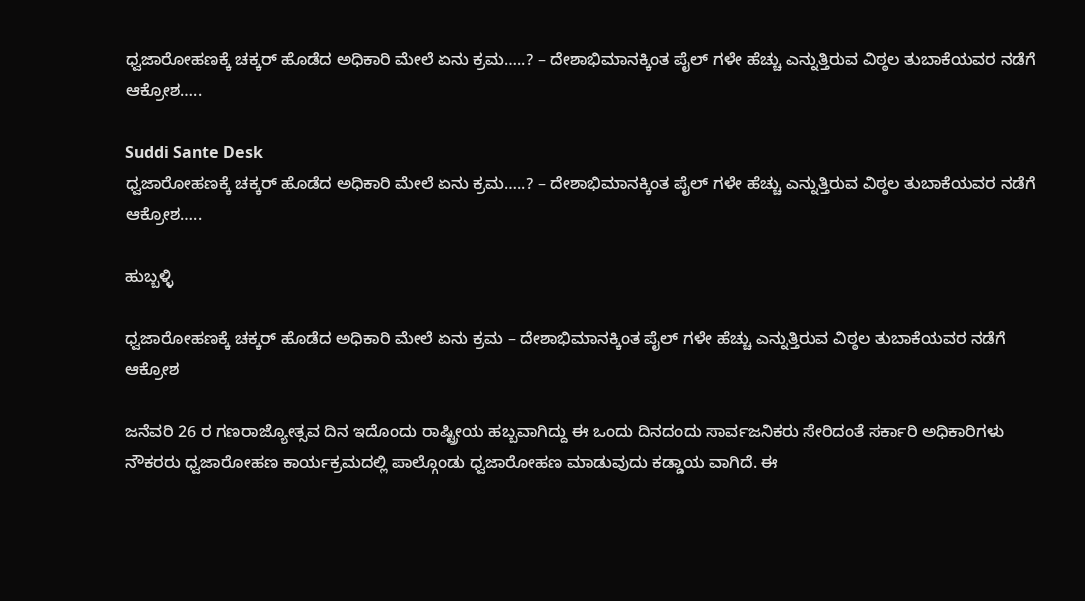ಧ್ವಜಾರೋಹಣಕ್ಕೆ ಚಕ್ಕರ್ ಹೊಡೆದ ಅಧಿಕಾರಿ ಮೇಲೆ ಏನು ಕ್ರಮ…..? – ದೇಶಾಭಿಮಾನಕ್ಕಿಂತ ಪೈಲ್ ಗಳೇ ಹೆಚ್ಚು ಎನ್ನುತ್ತಿರುವ ವಿಠ್ಠಲ ತುಬಾಕೆಯವರ ನಡೆಗೆ ಆಕ್ರೋಶ…..

Suddi Sante Desk
ಧ್ವಜಾರೋಹಣಕ್ಕೆ ಚಕ್ಕರ್ ಹೊಡೆದ ಅಧಿಕಾರಿ ಮೇಲೆ ಏನು ಕ್ರಮ…..? – ದೇಶಾಭಿಮಾನಕ್ಕಿಂತ ಪೈಲ್ ಗಳೇ ಹೆಚ್ಚು ಎನ್ನುತ್ತಿರುವ ವಿಠ್ಠಲ ತುಬಾಕೆಯವರ ನಡೆಗೆ ಆಕ್ರೋಶ…..

ಹುಬ್ಬಳ್ಳಿ

ಧ್ವಜಾರೋಹಣಕ್ಕೆ ಚಕ್ಕರ್ ಹೊಡೆದ ಅಧಿಕಾರಿ ಮೇಲೆ ಏನು ಕ್ರಮ – ದೇಶಾಭಿಮಾನಕ್ಕಿಂತ ಪೈಲ್ ಗಳೇ ಹೆಚ್ಚು ಎನ್ನುತ್ತಿರುವ ವಿಠ್ಠಲ ತುಬಾಕೆಯವರ ನಡೆಗೆ ಆಕ್ರೋಶ

ಜನೆವರಿ 26 ರ ಗಣರಾಜ್ಯೋತ್ಸವ ದಿನ ಇದೊಂದು ರಾಷ್ಟ್ರೀಯ ಹಬ್ಬವಾಗಿದ್ದು ಈ ಒಂದು ದಿನದಂದು ಸಾರ್ವಜನಿಕರು ಸೇರಿದಂತೆ ಸರ್ಕಾರಿ ಅಧಿಕಾರಿಗಳು ನೌಕರರು ಧ್ವಜಾರೋಹಣ ಕಾರ್ಯಕ್ರಮದಲ್ಲಿ ಪಾಲ್ಗೊಂಡು ಧ್ವಜಾರೋಹಣ ಮಾಡುವುದು ಕಡ್ಡಾಯ ವಾಗಿದೆ. ಈ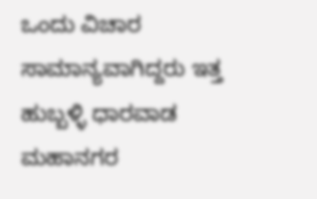ಒಂದು ವಿಚಾರ ಸಾಮಾನ್ಯವಾಗಿದ್ದರು ಇತ್ತ ಹುಬ್ಬಳ್ಳಿ ಧಾರವಾಡ ಮಹಾನಗರ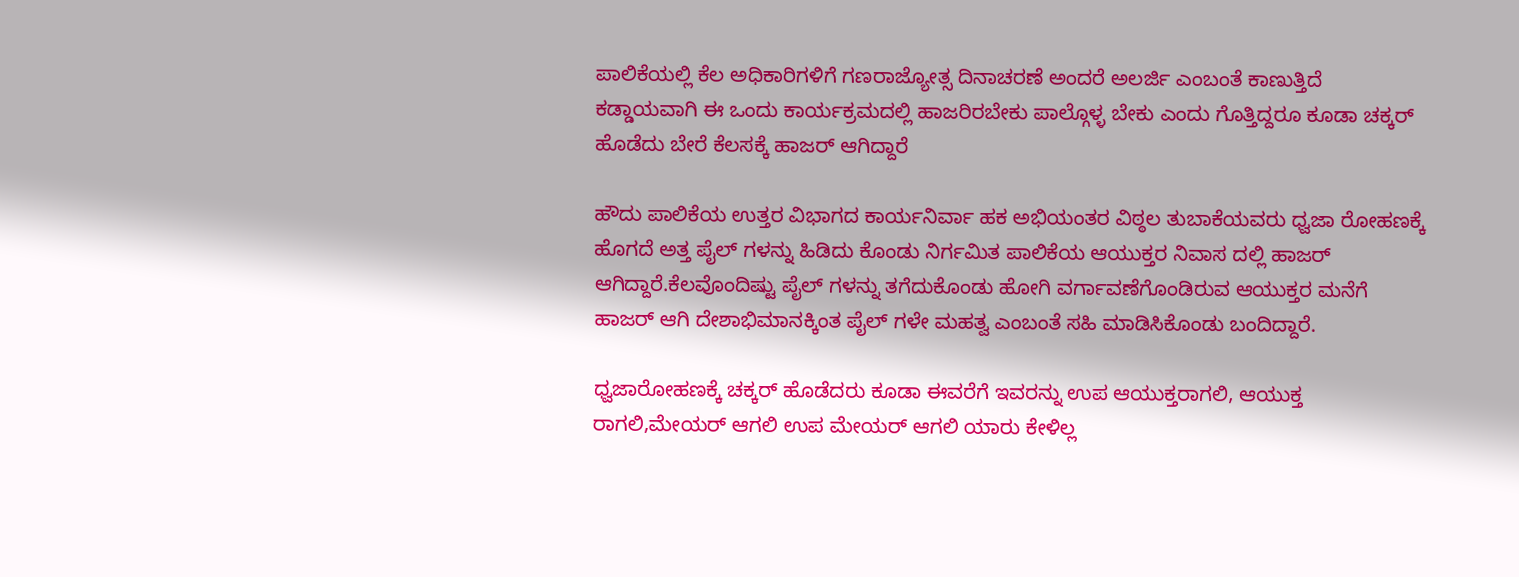ಪಾಲಿಕೆಯಲ್ಲಿ ಕೆಲ ಅಧಿಕಾರಿಗಳಿಗೆ ಗಣರಾಜ್ಯೋತ್ಸ ದಿನಾಚರಣೆ ಅಂದರೆ ಅಲರ್ಜಿ ಎಂಬಂತೆ ಕಾಣುತ್ತಿದೆ ಕಡ್ಡಾಯವಾಗಿ ಈ ಒಂದು ಕಾರ್ಯಕ್ರಮದಲ್ಲಿ ಹಾಜರಿರಬೇಕು ಪಾಲ್ಗೊಳ್ಳ ಬೇಕು ಎಂದು ಗೊತ್ತಿದ್ದರೂ ಕೂಡಾ ಚಕ್ಕರ್ ಹೊಡೆದು ಬೇರೆ ಕೆಲಸಕ್ಕೆ ಹಾಜರ್ ಆಗಿದ್ದಾರೆ

ಹೌದು ಪಾಲಿಕೆಯ ಉತ್ತರ ವಿಭಾಗದ ಕಾರ್ಯನಿರ್ವಾ ಹಕ ಅಭಿಯಂತರ ವಿಠ್ಠಲ ತುಬಾಕೆಯವರು ಧ್ವಜಾ ರೋಹಣಕ್ಕೆ ಹೊಗದೆ ಅತ್ತ ಪೈಲ್ ಗಳನ್ನು ಹಿಡಿದು ಕೊಂಡು ನಿರ್ಗಮಿತ ಪಾಲಿಕೆಯ ಆಯುಕ್ತರ ನಿವಾಸ ದಲ್ಲಿ ಹಾಜರ್ ಆಗಿದ್ದಾರೆ.ಕೆಲವೊಂದಿಷ್ಟು ಪೈಲ್ ಗಳನ್ನು ತಗೆದುಕೊಂಡು ಹೋಗಿ ವರ್ಗಾವಣೆಗೊಂಡಿರುವ ಆಯುಕ್ತರ ಮನೆಗೆ ಹಾಜರ್ ಆಗಿ ದೇಶಾಭಿಮಾನಕ್ಕಿಂತ ಪೈಲ್ ಗಳೇ ಮಹತ್ವ ಎಂಬಂತೆ ಸಹಿ ಮಾಡಿಸಿಕೊಂಡು ಬಂದಿದ್ದಾರೆ.

ಧ್ವಜಾರೋಹಣಕ್ಕೆ ಚಕ್ಕರ್ ಹೊಡೆದರು ಕೂಡಾ ಈವರೆಗೆ ಇವರನ್ನು ಉಪ ಆಯುಕ್ತರಾಗಲಿ, ಆಯುಕ್ತ ರಾಗಲಿ,ಮೇಯರ್ ಆಗಲಿ ಉಪ ಮೇಯರ್ ಆಗಲಿ ಯಾರು ಕೇಳಿಲ್ಲ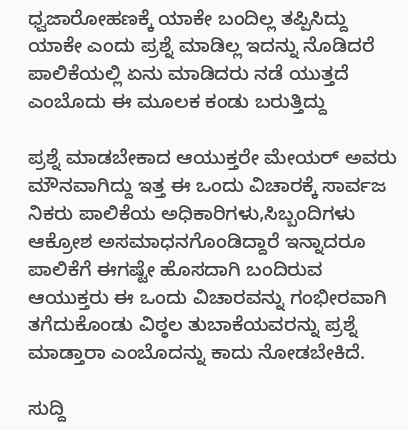ಧ್ವಜಾರೋಹಣಕ್ಕೆ ಯಾಕೇ ಬಂದಿಲ್ಲ ತಪ್ಪಿಸಿದ್ದು ಯಾಕೇ ಎಂದು ಪ್ರಶ್ನೆ ಮಾಡಿಲ್ಲ ಇದನ್ನು ನೊಡಿದರೆ ಪಾಲಿಕೆಯಲ್ಲಿ ಏನು ಮಾಡಿದರು ನಡೆ ಯುತ್ತದೆ ಎಂಬೊದು ಈ ಮೂಲಕ ಕಂಡು ಬರುತ್ತಿದ್ದು

ಪ್ರಶ್ನೆ ಮಾಡಬೇಕಾದ ಆಯುಕ್ತರೇ ಮೇಯರ್ ಅವರು ಮೌನವಾಗಿದ್ದು ಇತ್ತ ಈ ಒಂದು ವಿಚಾರಕ್ಕೆ ಸಾರ್ವಜ ನಿಕರು ಪಾಲಿಕೆಯ ಅಧಿಕಾರಿಗಳು,ಸಿಬ್ಬಂದಿಗಳು ಆಕ್ರೋಶ ಅಸಮಾಧನಗೊಂಡಿದ್ದಾರೆ ಇನ್ನಾದರೂ ಪಾಲಿಕೆಗೆ ಈಗಷ್ಟೇ ಹೊಸದಾಗಿ ಬಂದಿರುವ ಆಯುಕ್ತರು ಈ ಒಂದು ವಿಚಾರವನ್ನು ಗಂಭೀರವಾಗಿ ತಗೆದುಕೊಂಡು ವಿಠ್ಠಲ ತುಬಾಕೆಯವರನ್ನು ಪ್ರಶ್ನೆ ಮಾಡ್ತಾರಾ ಎಂಬೊದನ್ನು ಕಾದು ನೋಡಬೇಕಿದೆ.

ಸುದ್ದಿ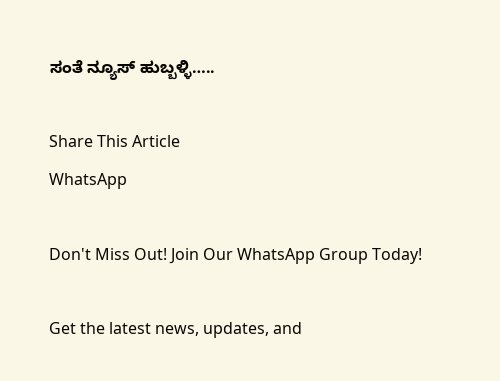ಸಂತೆ ನ್ಯೂಸ್ ಹುಬ್ಬಳ್ಳಿ…..

Share This Article
WhatsApp

Don't Miss Out! Join Our WhatsApp Group Today!

Get the latest news, updates, and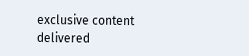exclusive content delivered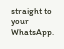straight to your WhatsApp.